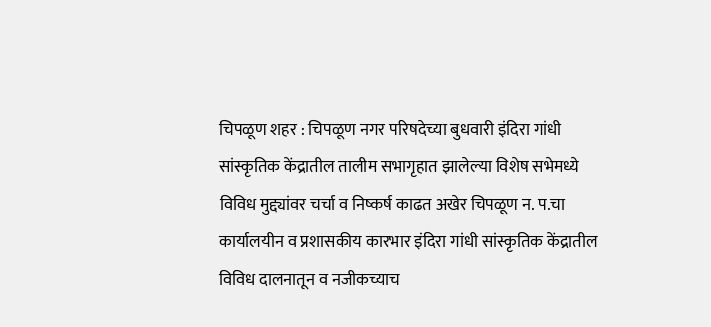चिपळूण शहर : चिपळूण नगर परिषदेच्या बुधवारी इंदिरा गांधी सांस्कृतिक केंद्रातील तालीम सभागृहात झालेल्या विशेष सभेमध्ये विविध मुद्द्यांवर चर्चा व निष्कर्ष काढत अखेर चिपळूण न. प.चा कार्यालयीन व प्रशासकीय कारभार इंदिरा गांधी सांस्कृतिक केंद्रातील विविध दालनातून व नजीकच्याच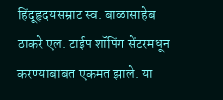हिंदूहृदयसम्राट स्व. बाळासाहेब ठाकरे एल. टाईप शॉपिंग सेंटरमधून करण्याबाबत एकमत झाले. या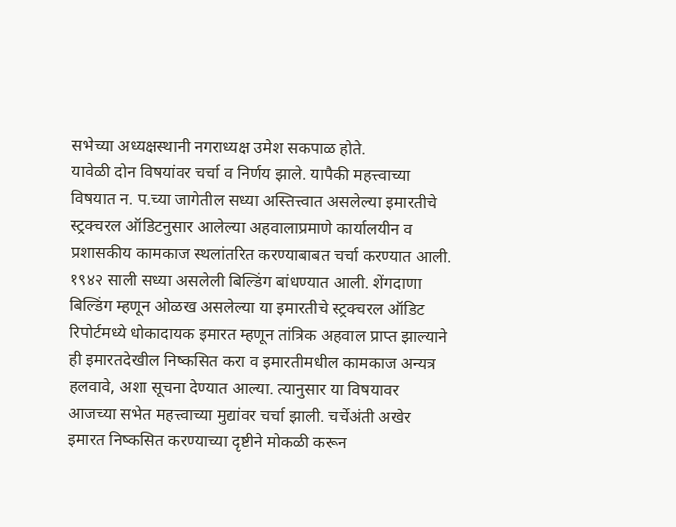सभेच्या अध्यक्षस्थानी नगराध्यक्ष उमेश सकपाळ होते.
यावेळी दोन विषयांवर चर्चा व निर्णय झाले. यापैकी महत्त्वाच्या विषयात न. प.च्या जागेतील सध्या अस्तित्त्वात असलेल्या इमारतीचे स्ट्रक्चरल ऑडिटनुसार आलेल्या अहवालाप्रमाणे कार्यालयीन व प्रशासकीय कामकाज स्थलांतरित करण्याबाबत चर्चा करण्यात आली.
१९४२ साली सध्या असलेली बिल्डिंग बांधण्यात आली. शेंगदाणा बिल्डिंग म्हणून ओळख असलेल्या या इमारतीचे स्ट्रक्चरल ऑडिट रिपोर्टमध्ये धोकादायक इमारत म्हणून तांत्रिक अहवाल प्राप्त झाल्याने ही इमारतदेखील निष्कसित करा व इमारतीमधील कामकाज अन्यत्र हलवावे, अशा सूचना देण्यात आल्या. त्यानुसार या विषयावर आजच्या सभेत महत्त्वाच्या मुद्यांवर चर्चा झाली. चर्चेअंती अखेर इमारत निष्कसित करण्याच्या दृष्टीने मोकळी करून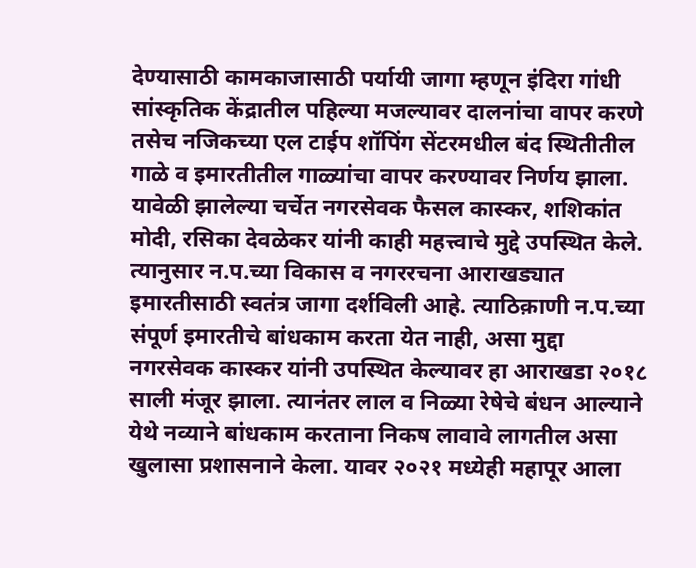देण्यासाठी कामकाजासाठी पर्यायी जागा म्हणून इंदिरा गांधी सांस्कृतिक केंद्रातील पहिल्या मजल्यावर दालनांचा वापर करणे तसेच नजिकच्या एल टाईप शॉपिंग सेंटरमधील बंद स्थितीतील गाळे व इमारतीतील गाळ्यांचा वापर करण्यावर निर्णय झाला.
यावेळी झालेल्या चर्चेत नगरसेवक फैसल कास्कर, शशिकांत मोदी, रसिका देवळेकर यांनी काही महत्त्वाचे मुद्दे उपस्थित केले. त्यानुसार न.प.च्या विकास व नगररचना आराखड्यात इमारतीसाठी स्वतंत्र जागा दर्शविली आहे. त्याठिक़ाणी न.प.च्या संपूर्ण इमारतीचे बांधकाम करता येत नाही, असा मुद्दा नगरसेवक कास्कर यांनी उपस्थित केल्यावर हा आराखडा २०१८ साली मंजूर झाला. त्यानंतर लाल व निळ्या रेषेचे बंधन आल्याने येथे नव्याने बांधकाम करताना निकष लावावे लागतील असा खुलासा प्रशासनाने केला. यावर २०२१ मध्येही महापूर आला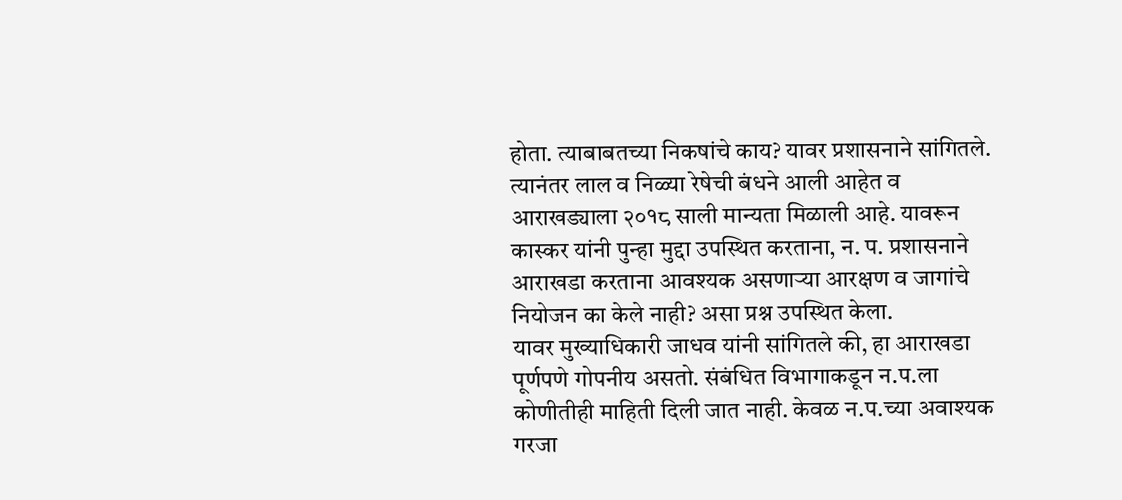होता. त्याबाबतच्या निकषांचे काय? यावर प्रशासनाने सांगितले. त्यानंतर लाल व निळ्या रेषेची बंधने आली आहेत व आराखड्याला २०१८ साली मान्यता मिळाली आहे. यावरून कास्कर यांनी पुन्हा मुद्दा उपस्थित करताना, न. प. प्रशासनाने आराखडा करताना आवश्यक असणाऱ्या आरक्षण व जागांचे नियोजन का केले नाही? असा प्रश्न उपस्थित केला.
यावर मुख्याधिकारी जाधव यांनी सांगितले की, हा आराखडा पूर्णपणे गोपनीय असतो. संबंधित विभागाकडून न.प.ला कोणीतीही माहिती दिली जात नाही. केवळ न.प.च्या अवाश्यक गरजा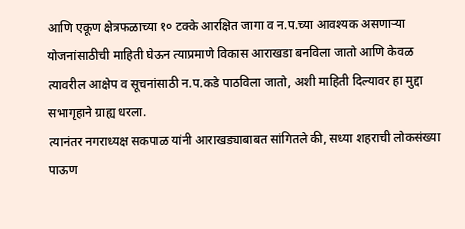आणि एकूण क्षेत्रफळाच्या १० टक्के आरक्षित जागा व न.प.च्या आवश्यक असणाऱ्या योजनांसाठीची माहिती घेऊन त्याप्रमाणे विकास आराखडा बनविला जातो आणि केवळ त्यावरील आक्षेप व सूचनांसाठी न.प.कडे पाठविला जातो, अशी माहिती दिल्यावर हा मुद्दा सभागृहाने ग्राह्य धरला.
त्यानंतर नगराध्यक्ष सकपाळ यांनी आराखड्याबाबत सांगितले की, सध्या शहराची लोकसंख्या पाऊण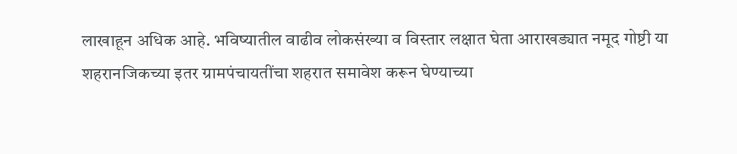लाखाहून अधिक आहे. भविष्यातील वाढीव लोकसंख्या व विस्तार लक्षात घेता आराखड्यात नमूद गोष्टी या शहरानजिकच्या इतर ग्रामपंचायतींचा शहरात समावेश करून घेण्याच्या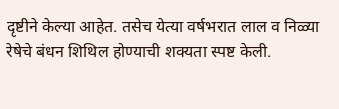दृष्टीने केल्या आहेत. तसेच येत्या वर्षभरात लाल व निळ्या रेषेचे बंधन शिथिल होण्याची शक्यता स्पष्ट केली.